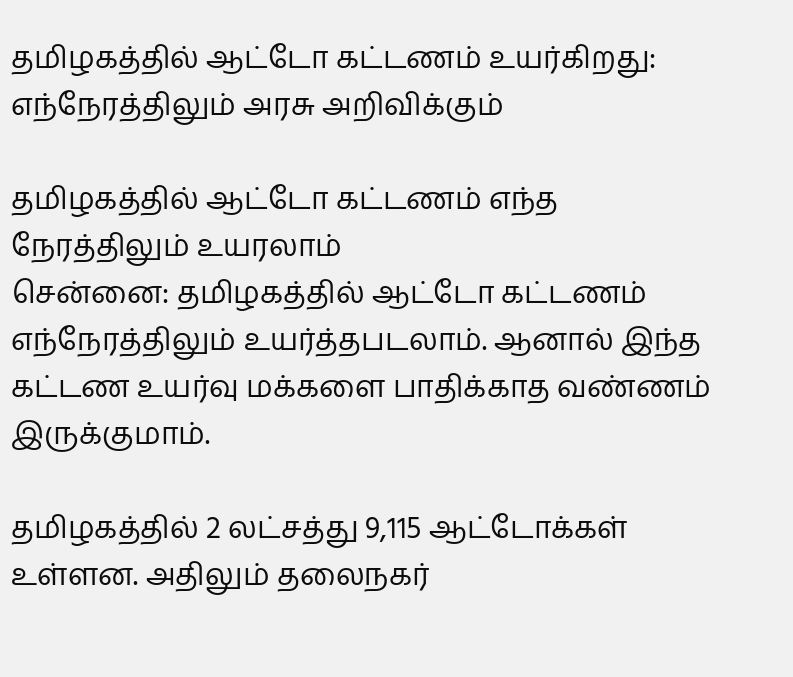தமிழகத்தில் ஆட்டோ கட்டணம் உயர்கிறது: எந்நேரத்திலும் அரசு அறிவிக்கும்

தமிழகத்தில் ஆட்டோ கட்டணம் எந்த நேரத்திலும் உயரலாம்
சென்னை: தமிழகத்தில் ஆட்டோ கட்டணம் எந்நேரத்திலும் உயர்த்தபடலாம். ஆனால் இந்த கட்டண உயர்வு மக்களை பாதிக்காத வண்ணம் இருக்குமாம்.

தமிழகத்தில் 2 லட்சத்து 9,115 ஆட்டோக்கள் உள்ளன. அதிலும் தலைநகர்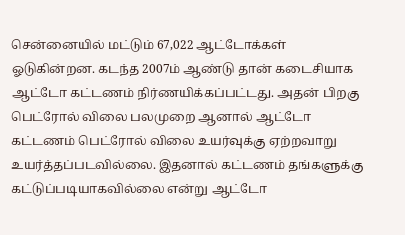சென்னையில் மட்டும் 67,022 ஆட்டோக்கள் ஓடுகின்றன. கடந்த 2007ம் ஆண்டு தான் கடைசியாக ஆட்டோ கட்டணம் நிர்ணயிக்கப்பட்டது. அதன் பிறகு பெட்ரோல் விலை பலமுறை ஆனால் ஆட்டோ கட்டணம் பெட்ரோல் விலை உயர்வுக்கு ஏற்றவாறு உயர்த்தப்படவில்லை. இதனால் கட்டணம் தங்களுக்கு கட்டுப்படியாகவில்லை என்று ஆட்டோ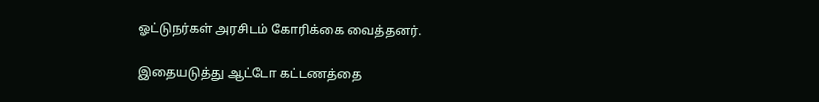ஓட்டுநர்கள் அரசிடம் கோரிக்கை வைத்தனர்.

இதையடுத்து ஆட்டோ கட்டணத்தை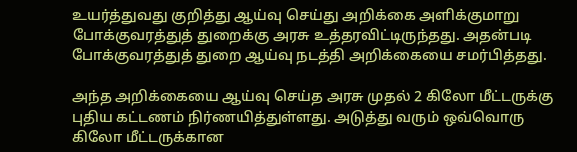உயர்த்துவது குறித்து ஆய்வு செய்து அறிக்கை அளிக்குமாறு போக்குவரத்துத் துறைக்கு அரசு உத்தரவிட்டிருந்தது. அதன்படி போக்குவரத்துத் துறை ஆய்வு நடத்தி அறிக்கையை சமர்பித்தது.

அந்த அறிக்கையை ஆய்வு செய்த அரசு முதல் 2 கிலோ மீட்டருக்கு புதிய கட்டணம் நிர்ணயித்துள்ளது. அடுத்து வரும் ஒவ்வொரு கிலோ மீட்டருக்கான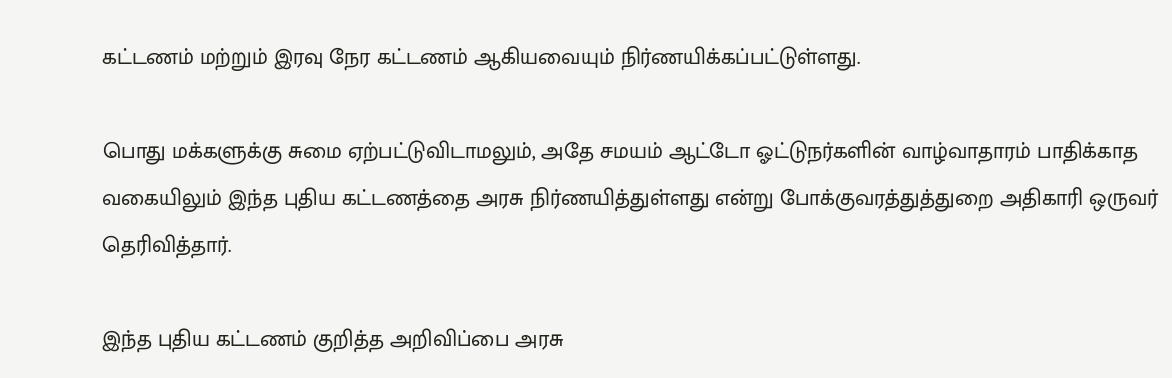கட்டணம் மற்றும் இரவு நேர கட்டணம் ஆகியவையும் நிர்ணயிக்கப்பட்டுள்ளது.

பொது மக்களுக்கு சுமை ஏற்பட்டுவிடாமலும், அதே சமயம் ஆட்டோ ஓட்டுநர்களின் வாழ்வாதாரம் பாதிக்காத வகையிலும் இந்த புதிய கட்டணத்தை அரசு நிர்ணயித்துள்ளது என்று போக்குவரத்துத்துறை அதிகாரி ஒருவர் தெரிவித்தார்.

இந்த புதிய கட்டணம் குறித்த அறிவிப்பை அரசு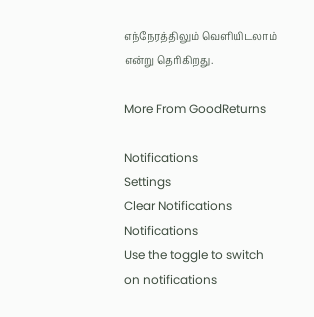எந்நேரத்திலும் வெளியிடலாம் என்று தெரிகிறது.

More From GoodReturns

Notifications
Settings
Clear Notifications
Notifications
Use the toggle to switch on notifications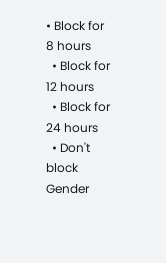• Block for 8 hours
  • Block for 12 hours
  • Block for 24 hours
  • Don't block
Gender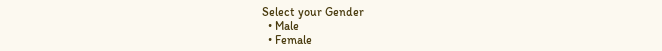Select your Gender
  • Male
  • Female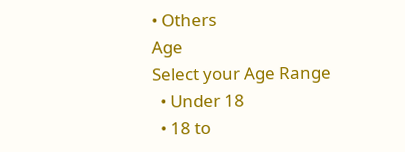• Others
Age
Select your Age Range
  • Under 18
  • 18 to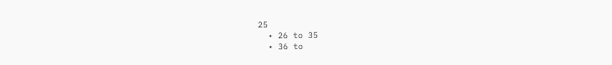25
  • 26 to 35
  • 36 to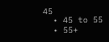45
  • 45 to 55
  • 55+